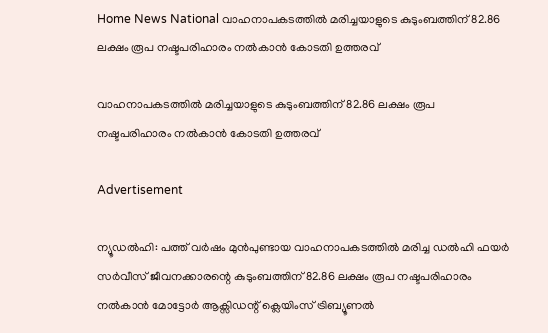Home News National വാഹനാപകടത്തില്‍ മരിച്ചയാളുടെ കുടുംബത്തിന് 82.86 ലക്ഷം രൂപ നഷ്ടപരിഹാരം നല്‍കാന്‍ കോടതി ഉത്തരവ്

വാഹനാപകടത്തില്‍ മരിച്ചയാളുടെ കുടുംബത്തിന് 82.86 ലക്ഷം രൂപ നഷ്ടപരിഹാരം നല്‍കാന്‍ കോടതി ഉത്തരവ്

Advertisement

ന്യൂഡല്‍ഹി: പത്ത് വര്‍ഷം മുന്‍പുണ്ടായ വാഹനാപകടത്തില്‍ മരിച്ച ഡല്‍ഹി ഫയര്‍ സര്‍വീസ് ജീവനക്കാരന്റെ കുടുംബത്തിന് 82.86 ലക്ഷം രൂപ നഷ്ടപരിഹാരം നല്‍കാന്‍ മോട്ടോര്‍ ആക്സിഡന്റ് ക്ലെയിംസ് ട്രിബ്യൂണല്‍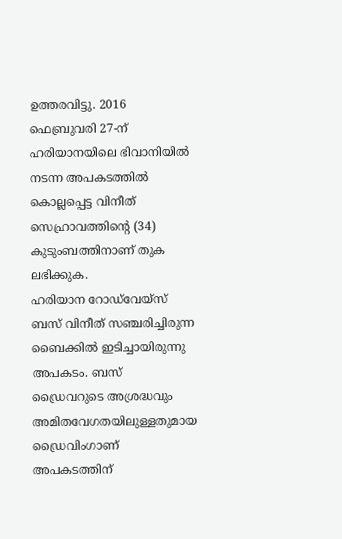ഉത്തരവിട്ടു. 2016 ഫെബ്രുവരി 27-ന് ഹരിയാനയിലെ ഭിവാനിയില്‍ നടന്ന അപകടത്തില്‍ കൊല്ലപ്പെട്ട വിനീത് സെഹ്രാവത്തിന്റെ (34) കുടുംബത്തിനാണ് തുക ലഭിക്കുക.
ഹരിയാന റോഡ്‌വേയ്സ് ബസ് വിനീത് സഞ്ചരിച്ചിരുന്ന ബൈക്കില്‍ ഇടിച്ചായിരുന്നു അപകടം. ബസ് ഡ്രൈവറുടെ അശ്രദ്ധവും അമിതവേഗതയിലുള്ളതുമായ ഡ്രൈവിംഗാണ് അപകടത്തിന്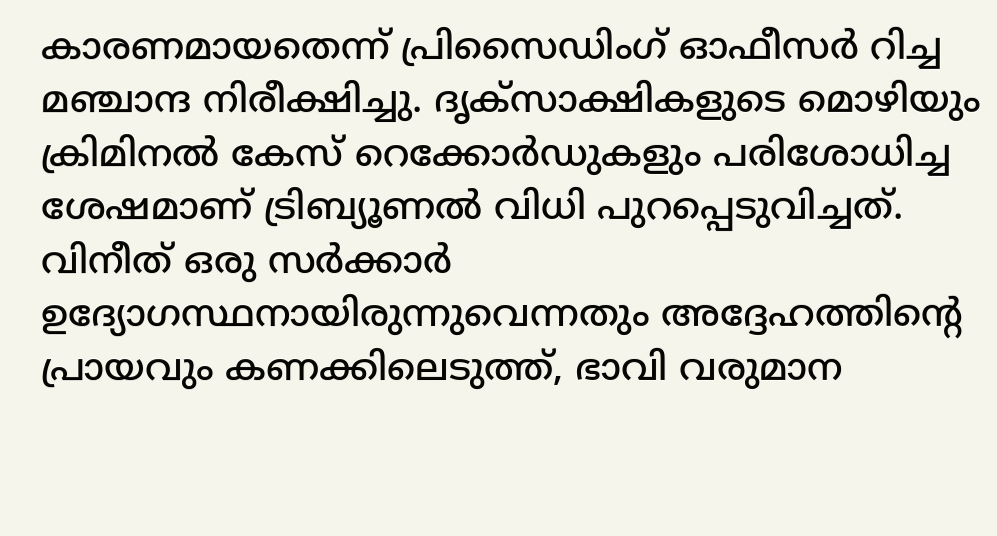കാരണമായതെന്ന് പ്രിസൈഡിംഗ് ഓഫീസര്‍ റിച്ച മഞ്ചാന്ദ നിരീക്ഷിച്ചു. ദൃക്‌സാക്ഷികളുടെ മൊഴിയും ക്രിമിനല്‍ കേസ് റെക്കോര്‍ഡുകളും പരിശോധിച്ച ശേഷമാണ് ട്രിബ്യൂണല്‍ വിധി പുറപ്പെടുവിച്ചത്.
വിനീത് ഒരു സര്‍ക്കാര്‍ ഉദ്യോഗസ്ഥനായിരുന്നുവെന്നതും അദ്ദേഹത്തിന്റെ പ്രായവും കണക്കിലെടുത്ത്, ഭാവി വരുമാന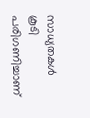സാധ്യതകള്‍ കൂടി പരിഗണിച്ചാണ്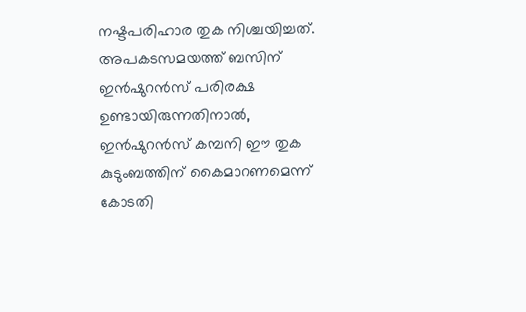നഷ്ടപരിഹാര തുക നിശ്ചയിച്ചത്. അപകടസമയത്ത് ബസിന് ഇന്‍ഷുറന്‍സ് പരിരക്ഷ ഉണ്ടായിരുന്നതിനാല്‍, ഇന്‍ഷുറന്‍സ് കമ്പനി ഈ തുക കുടുംബത്തിന് കൈമാറണമെന്ന് കോടതി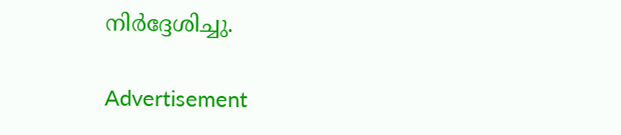നിര്‍ദ്ദേശിച്ചു.

Advertisement